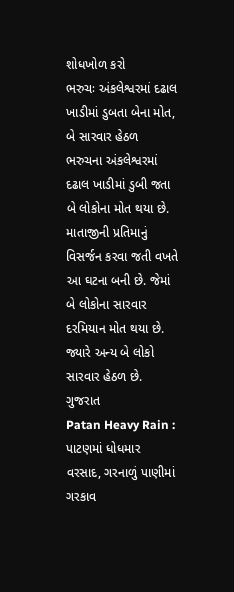શોધખોળ કરો
ભરુચઃ અંકલેશ્વરમાં દઢાલ ખાડીમાં ડુબતા બેના મોત, બે સારવાર હેઠળ
ભરુચના અંકલેશ્વરમાં દઢાલ ખાડીમાં ડુબી જતા બે લોકોના મોત થયા છે. માતાજીની પ્રતિમાનું વિસર્જન કરવા જતી વખતે આ ઘટના બની છે. જેમાં બે લોકોના સારવાર દરમિયાન મોત થયા છે. જ્યારે અન્ય બે લોકો સારવાર હેઠળ છે.
ગુજરાત
Patan Heavy Rain : પાટણમાં ધોધમાર વરસાદ, ગરનાળું પાણીમાં ગરકાવ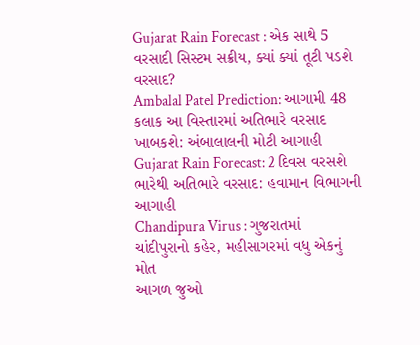Gujarat Rain Forecast : એક સાથે 5 વરસાદી સિસ્ટમ સક્રીય, ક્યાં ક્યાં તૂટી પડશે વરસાદ?
Ambalal Patel Prediction: આગામી 48 કલાક આ વિસ્તારમાં અતિભારે વરસાદ ખાબકશે: અંબાલાલની મોટી આગાહી
Gujarat Rain Forecast: 2 દિવસ વરસશે ભારેથી અતિભારે વરસાદ: હવામાન વિભાગની આગાહી
Chandipura Virus : ગુજરાતમાં ચાંદીપુરાનો કહેર, મહીસાગરમાં વધુ એકનું મોત
આગળ જુઓ